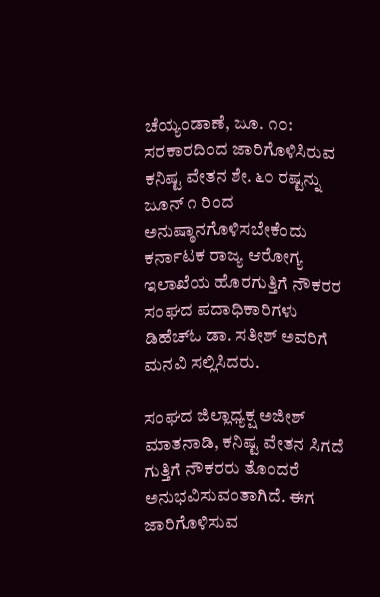ಚೆಯ್ಯಂಡಾಣೆ, ಜೂ. ೧೦: ಸರಕಾರದಿಂದ ಜಾರಿಗೊಳಿಸಿರುವ ಕನಿಷ್ಟ ವೇತನ ಶೇ. ೬೦ ರಷ್ಟನ್ನು ಜೂನ್ ೧ ರಿಂದ ಅನುಷ್ಠಾನಗೊಳಿಸಬೇಕೆಂದು ಕರ್ನಾಟಕ ರಾಜ್ಯ ಆರೋಗ್ಯ ಇಲಾಖೆಯ ಹೊರಗುತ್ತಿಗೆ ನೌಕರರ ಸಂಘದ ಪದಾಧಿಕಾರಿಗಳು ಡಿಹೆಚ್‌ಓ ಡಾ. ಸತೀಶ್ ಅವರಿಗೆ ಮನವಿ ಸಲ್ಲಿಸಿದರು.

ಸಂಘದ ಜಿಲ್ಲಾಧ್ಯಕ್ಷ ಅಜೀಶ್ ಮಾತನಾಡಿ, ಕನಿಷ್ಟ ವೇತನ ಸಿಗದೆ ಗುತ್ತಿಗೆ ನೌಕರರು ತೊಂದರೆ ಅನುಭವಿಸುವಂತಾಗಿದೆ. ಈಗ ಜಾರಿಗೊಳಿಸುವ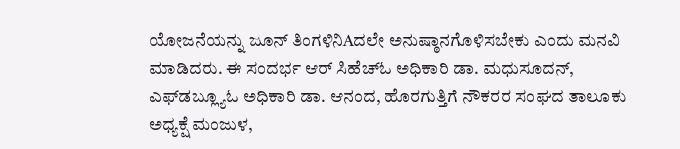ಯೋಜನೆಯನ್ನು ಜೂನ್ ತಿಂಗಳಿನಿAದಲೇ ಅನುಷ್ಠಾನಗೊಳಿಸಬೇಕು ಎಂದು ಮನವಿ ಮಾಡಿದರು. ಈ ಸಂದರ್ಭ ಆರ್ ಸಿಹೆಚ್‌ಓ ಅಧಿಕಾರಿ ಡಾ. ಮಧುಸೂದನ್, ಎಫ್‌ಡಬ್ಲ್ಯೂಓ ಅಧಿಕಾರಿ ಡಾ. ಆನಂದ, ಹೊರಗುತ್ತಿಗೆ ನೌಕರರ ಸಂಘದ ತಾಲೂಕು ಅಧ್ಯಕ್ಷೆ ಮಂಜುಳ,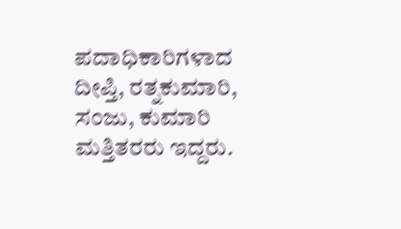ಪದಾಧಿಕಾರಿಗಳಾದ ದೀಪ್ತಿ, ರತ್ನಕುಮಾರಿ, ಸಂಜು, ಕುಮಾರಿ ಮತ್ತಿತರರು ಇದ್ದರು.